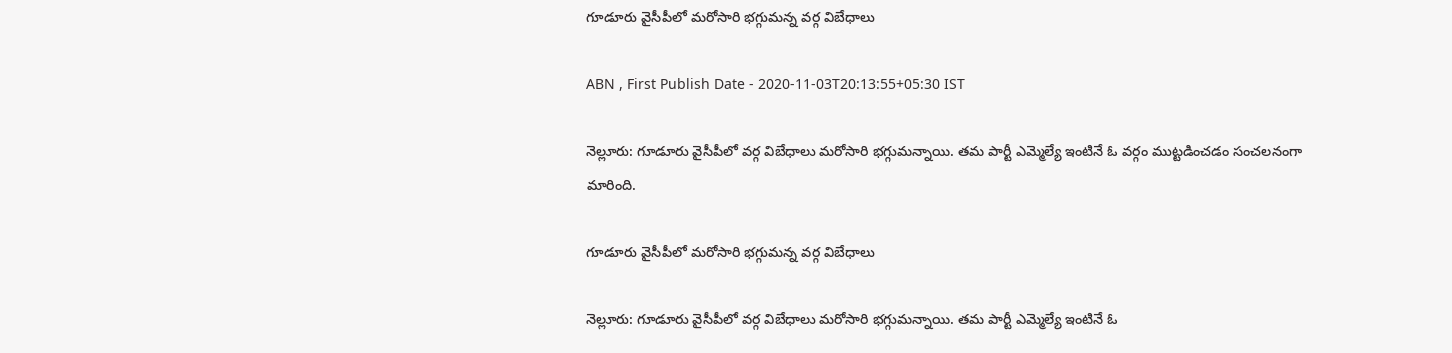గూడూరు వైసీపీలో మరోసారి భగ్గుమన్న వర్గ విబేధాలు

ABN , First Publish Date - 2020-11-03T20:13:55+05:30 IST

నెల్లూరు: గూడూరు వైసీపీలో వర్గ విబేధాలు మరోసారి భగ్గుమన్నాయి. తమ పార్టీ ఎమ్మెల్యే ఇంటినే ఓ వర్గం ముట్టడించడం సంచలనంగా మారింది.

గూడూరు వైసీపీలో మరోసారి భగ్గుమన్న వర్గ విబేధాలు

నెల్లూరు: గూడూరు వైసీపీలో వర్గ విబేధాలు మరోసారి భగ్గుమన్నాయి. తమ పార్టీ ఎమ్మెల్యే ఇంటినే ఓ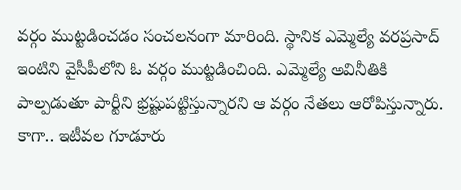వర్గం ముట్టడించడం సంచలనంగా మారింది. స్థానిక ఎమ్మెల్యే వరప్రసాద్ ఇంటిని వైసీపీలోని ఓ వర్గం ముట్టడించింది. ఎమ్మెల్యే అవినీతికి పాల్పడుతూ పార్టీని భ్రష్టుపట్టిస్తున్నారని ఆ వర్గం నేతలు ఆరోపిస్తున్నారు. కాగా.. ఇటీవల గూడూరు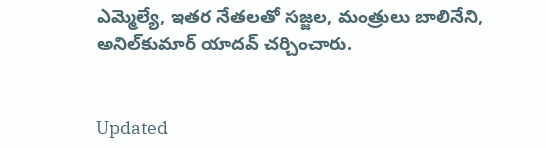ఎమ్మెల్యే, ఇతర నేతలతో సజ్జల, మంత్రులు బాలినేని, అనిల్‌కుమార్‌ యాదవ్‌ చర్చించారు.


Updated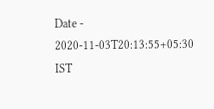Date - 2020-11-03T20:13:55+05:30 IST